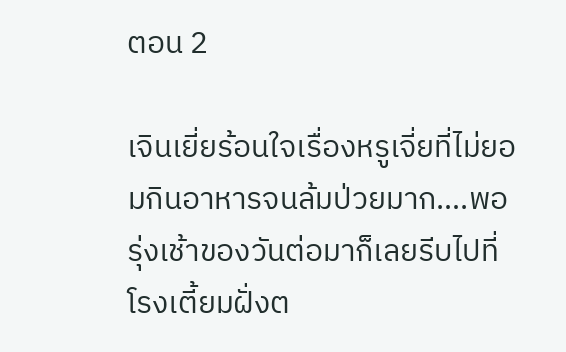ตอน 2

เจินเยี่ยร้อนใจเรื่องหรูเจี่ยที่ไม่ยอมกินอาหารจนล้มป่วยมาก….พอรุ่งเช้าของวันต่อมาก็เลยรีบไปที่โรงเตี้ยมฝั่งต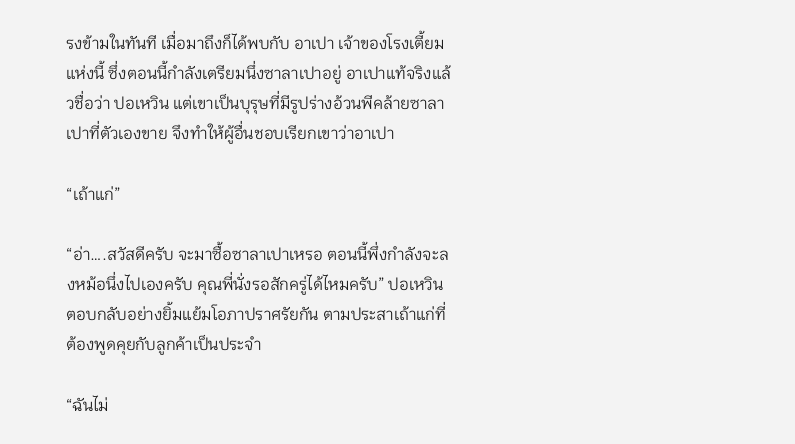รงข้ามในทันที เมื่อมาถึงก็ได้พบกับ อาเปา เจ้าของโรงเตี้ยมแห่งนี้ ซึ่งตอนนี้กำลังเตรียมนึ่งซาลาเปาอยู่ อาเปาแท้จริงแล้วชื่อว่า ปอเหวิน แต่เขาเป็นบุรุษที่มีรูปร่างอ้วนพีคล้ายซาลาเปาที่ตัวเองขาย จึงทำให้ผู้อื่นชอบเรียกเขาว่าอาเปา

“เถ้าแก่”

“อ่า….สวัสดีครับ จะมาซื้อซาลาเปาเหรอ ตอนนี้พึ่งกำลังจะลงหม้อนึ่งไปเองครับ คุณพี่นั่งรอสักครู่ได้ไหมครับ” ปอเหวินตอบกลับอย่างยิ้มแย้มโอภาปราศรัยกัน ตามประสาเถ้าแก่ที่ต้องพูดคุยกับลูกค้าเป็นประจำ

“ฉันไม่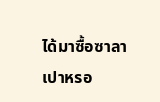ได้มาซื้อซาลาเปาหรอ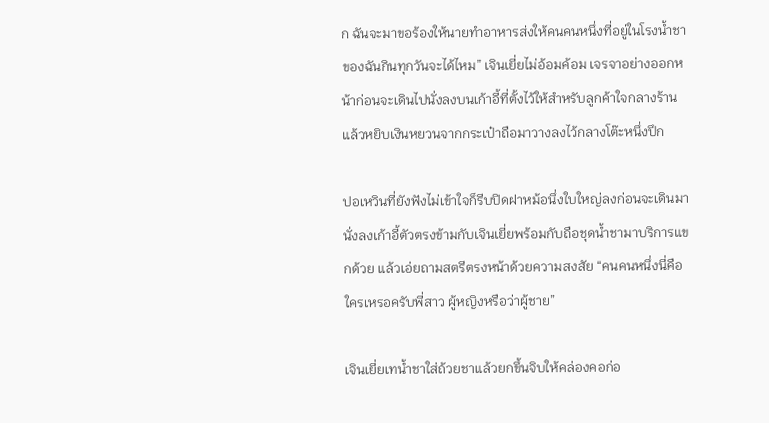ก ฉันจะมาขอร้องให้นายทำอาหารส่งให้คนคนหนึ่งที่อยู่ในโรงน้ำชาของฉันกินทุกวันจะได้ไหม” เจินเยี่ยไม่อ้อมค้อม เจรจาอย่างออกหน้าก่อนจะเดินไปนั่งลงบนเก้าอี้ที่ตั้งไว้ให้สำหรับลูกค้าใจกลางร้าน แล้วหยิบเงินหยวนจากกระเป๋าถือมาวางลงไว้กลางโต๊ะหนึ่งปึก

ปอเหวินที่ยังฟังไม่เข้าใจก็รีบปิดฝาหม้อนึ่งใบใหญ่ลงก่อนจะเดินมานั่งลงเก้าอี้ตัวตรงข้ามกับเจินเยี่ยพร้อมกับถือชุดน้ำชามาบริการแขกด้วย แล้วเอ่ยถามสตรีตรงหน้าด้วยความสงสัย “คนคนหนึ่งนี่คือใครเหรอครับพี่สาว ผู้หญิงหรือว่าผู้ชาย”

เจินเยี่ยเทน้ำชาใส่ถ้วยชาแล้วยกขึ้นจิบให้คล่องคอก่อ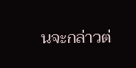นจะกล่าวต่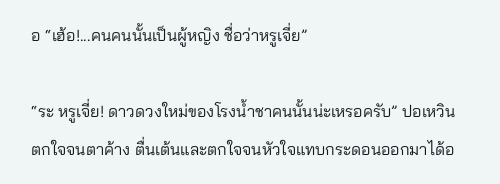อ “เฮ้อ!...คนคนนั้นเป็นผู้หญิง ชื่อว่าหรูเจี่ย”

“ระ หรูเจี่ย! ดาวดวงใหม่ของโรงน้ำชาคนนั้นน่ะเหรอครับ” ปอเหวินตกใจจนตาค้าง ตื่นเต้นและตกใจจนหัวใจแทบกระดอนออกมาได้อ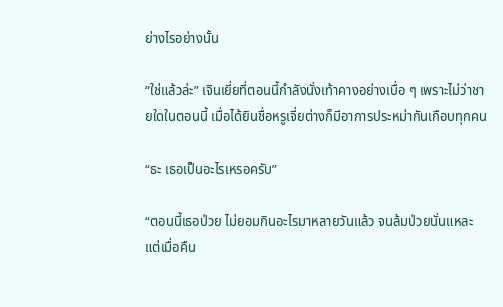ย่างไรอย่างนั้น

“ใช่แล้วล่ะ” เจินเยี่ยที่ตอนนี้กำลังนั่งเท้าคางอย่างเบื่อ ๆ เพราะไม่ว่าชายใดในตอนนี้ เมื่อได้ยินชื่อหรูเจี่ยต่างก็มีอาการประหม่ากันเกือบทุกคน

“ธะ เธอเป็นอะไรเหรอครับ”

“ตอนนี้เธอป่วย ไม่ยอมกินอะไรมาหลายวันแล้ว จนล้มป่วยนั่นแหละ แต่เมื่อคืน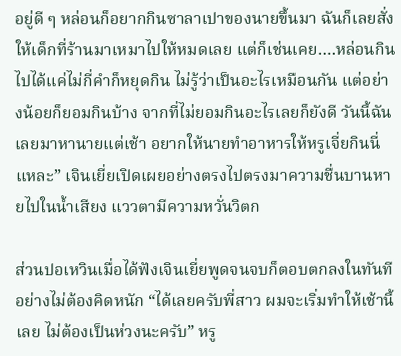อยู่ดี ๆ หล่อนก็อยากกินซาลาเปาของนายขึ้นมา ฉันก็เลยสั่งให้เด็กที่ร้านมาเหมาไปให้หมดเลย แต่ก็เช่นเคย….หล่อนกินไปได้แค่ไม่กี่คำก็หยุดกิน ไม่รู้ว่าเป็นอะไรเหมือนกัน แต่อย่างน้อยก็ยอมกินบ้าง จากที่ไม่ยอมกินอะไรเลยก็ยังดี วันนี้ฉันเลยมาหานายแต่เช้า อยากให้นายทำอาหารให้หรูเจี่ยกินนี่แหละ” เจินเยี่ยเปิดเผยอย่างตรงไปตรงมาความชื่นบานหายไปในน้ำเสียง แววตามีความหวั่นวิตก

ส่วนปอเหวินเมื่อได้ฟังเจินเยี่ยพูดจนจบก็ตอบตกลงในทันทีอย่างไม่ต้องคิดหนัก “ได้เลยครับพี่สาว ผมจะเริ่มทำให้เช้านี้เลย ไม่ต้องเป็นห่วงนะครับ” หรู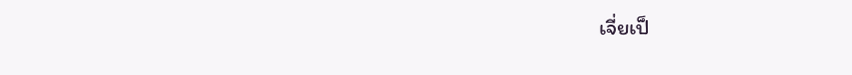เจี่ยเป็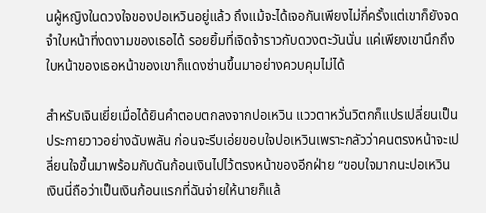นผู้หญิงในดวงใจของปอเหวินอยู่แล้ว ถึงแม้จะได้เจอกันเพียงไม่กี่ครั้งแต่เขาก็ยังจดจำใบหน้าที่งดงามของเธอได้ รอยยิ้มที่เจิดจ้าราวกับดวงตะวันนั่น แค่เพียงเขานึกถึงใบหน้าของเธอหน้าของเขาก็แดงซ่านขึ้นมาอย่างควบคุมไม่ได้

สำหรับเจินเยี่ยเมื่อได้ยินคำตอบตกลงจากปอเหวิน แววตาหวั่นวิตกก็แปรเปลี่ยนเป็นประกายวาวอย่างฉับพลัน ก่อนจะรีบเอ่ยขอบใจปอเหวินเพราะกลัวว่าคนตรงหน้าจะเปลี่ยนใจขึ้นมาพร้อมกับดันก้อนเงินไปไว้ตรงหน้าของอีกฝ่าย “ขอบใจมากนะปอเหวิน เงินนี่ถือว่าเป็นเงินก้อนแรกที่ฉันจ่ายให้นายก็แล้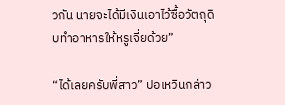วกัน นายจะได้มีเงินเอาไว้ซื้อวัตถุดิบทำอาหารให้หรูเจี่ยด้วย”

“ได้เลยครับพี่สาว” ปอเหวินกล่าว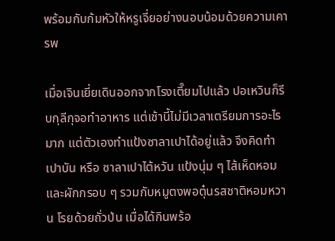พร้อมกับก้มหัวให้หรูเจี่ยอย่างนอบน้อมด้วยความเคารพ

เมื่อเจินเยี่ยเดินออกจากโรงเตี๊ยมไปแล้ว ปอเหวินก็รีบกุลีกุจอทำอาหาร แต่เช้านี้ไม่มีเวลาเตรียมการอะไรมาก แต่ตัวเองทำแป้งซาลาเปาได้อยู่แล้ว จึงคิดทำ เปาบัน หรือ ซาลาเปาไต้หวัน แป้งนุ่ม ๆ ไส้เห็ดหอม และผักกรอบ ๆ รวมกับหมูตงพอตุ๋นรสชาติหอมหวาน โรยด้วยถั่วป่น เมื่อได้กินพร้อ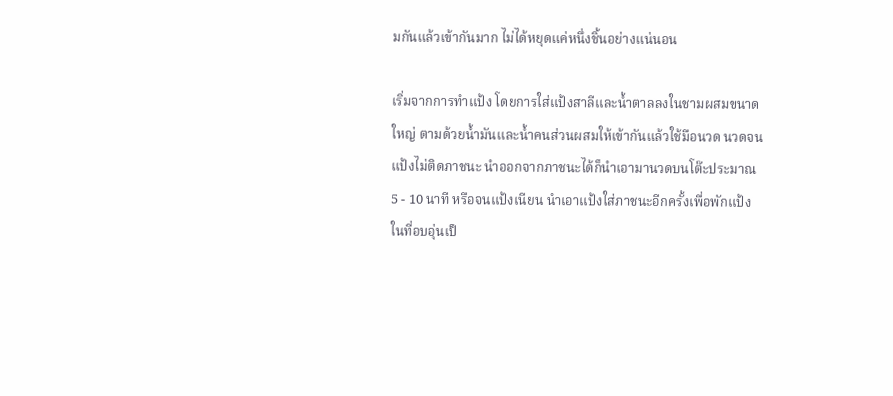มกันแล้วเข้ากันมาก ไม่ได้หยุดแค่หนึ่งชิ้นอย่างแน่นอน

เริ่มจากการทำแป้ง โดยการใส่แป้งสาลีและน้ำตาลลงในชามผสมขนาดใหญ่ ตามด้วยน้ำมันและน้ำคนส่วนผสมให้เข้ากันแล้วใช้มือนวด นวดจนแป้งไม่ติดภาชนะ นำออกจากภาชนะได้ก็นำเอามานวดบนโต๊ะประมาณ 5 - 10 นาที หรือจนแป้งเนียน นำเอาแป้งใส่ภาชนะอีกครั้งเพื่อพักแป้งในที่อบอุ่นเป็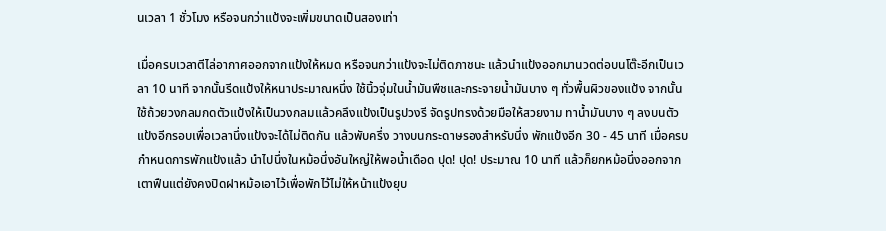นเวลา 1 ชั่วโมง หรือจนกว่าแป้งจะเพิ่มขนาดเป็นสองเท่า

เมื่อครบเวลาตีไล่อากาศออกจากแป้งให้หมด หรือจนกว่าแป้งจะไม่ติดภาชนะ แล้วนำแป้งออกมานวดต่อบนโต๊ะอีกเป็นเวลา 10 นาที จากนั้นรีดแป้งให้หนาประมาณหนึ่ง ใช้นิ้วจุ่มในน้ำมันพืชและกระจายน้ำมันบาง ๆ ทั่วพื้นผิวของแป้ง จากนั้นใช้ถ้วยวงกลมกดตัวแป้งให้เป็นวงกลมแล้วคลึงแป้งเป็นรูปวงรี จัดรูปทรงด้วยมือให้สวยงาม ทาน้ำมันบาง ๆ ลงบนตัวแป้งอีกรอบเพื่อเวลานึ่งแป้งจะได้ไม่ติดกัน แล้วพับครึ่ง วางบนกระดาษรองสำหรับนึ่ง พักแป้งอีก 30 - 45 นาที เมื่อครบกำหนดการพักแป้งแล้ว นำไปนึ่งในหม้อนึ่งอันใหญ่ให้พอน้ำเดือด ปุด! ปุด! ประมาณ 10 นาที แล้วก็ยกหม้อนึ่งออกจากเตาฟืนแต่ยังคงปิดฝาหม้อเอาไว้เพื่อพักไว้ไม่ให้หน้าแป้งยุบ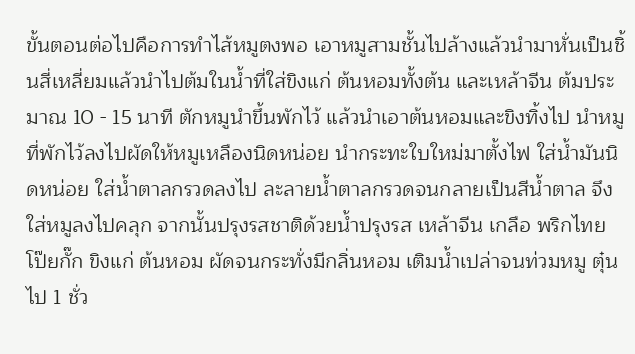ขั้นตอนต่อไปคือการทำไส้หมูตงพอ เอาหมูสามชั้นไปล้างแล้วนำมาหั่นเป็นชิ้นสี่เหลี่ยมแล้วนำไปต้มในน้ำที่ใส่ขิงแก่ ต้นหอมทั้งต้น และเหล้าจีน ต้มประมาณ 10 - 15 นาที ตักหมูนำขึ้นพักไว้ แล้วนำเอาต้นหอมและขิงทิ้งไป นำหมูที่พักไว้ลงไปผัดให้หมูเหลืองนิดหน่อย นำกระทะใบใหม่มาตั้งไฟ ใส่น้ำมันนิดหน่อย ใส่น้ำตาลกรวดลงไป ละลายน้ำตาลกรวดจนกลายเป็นสีน้ำตาล จึงใส่หมูลงไปคลุก จากนั้นปรุงรสชาติด้วยน้ำปรุงรส เหล้าจีน เกลือ พริกไทย โป๊ยกั๊ก ขิงแก่ ต้นหอม ผัดจนกระทั่งมีกลิ่นหอม เติมน้ำเปล่าจนท่วมหมู ตุ๋นไป 1 ชั่ว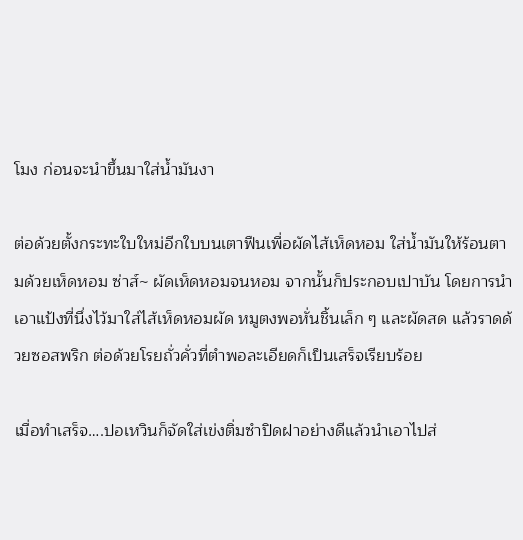โมง ก่อนจะนำขึ้นมาใส่น้ำมันงา

ต่อด้วยตั้งกระทะใบใหม่อีกใบบนเตาฟืนเพื่อผัดไส้เห็ดหอม ใส่น้ำมันให้ร้อนตามด้วยเห็ดหอม ซ่าส์~ ผัดเห็ดหอมจนหอม จากนั้นก็ประกอบเปาบัน โดยการนำเอาแป้งที่นึ่งไว้มาใส่ไส้เห็ดหอมผัด หมูตงพอหั่นชิ้นเล็ก ๆ และผัดสด แล้วราดด้วยซอสพริก ต่อด้วยโรยถั่วคั่วที่ตำพอละเอียดก็เป็นเสร็จเรียบร้อย

เมื่อทำเสร็จ….ปอเหวินก็จัดใส่เข่งติ่มซำปิดฝาอย่างดีแล้วนำเอาไปส่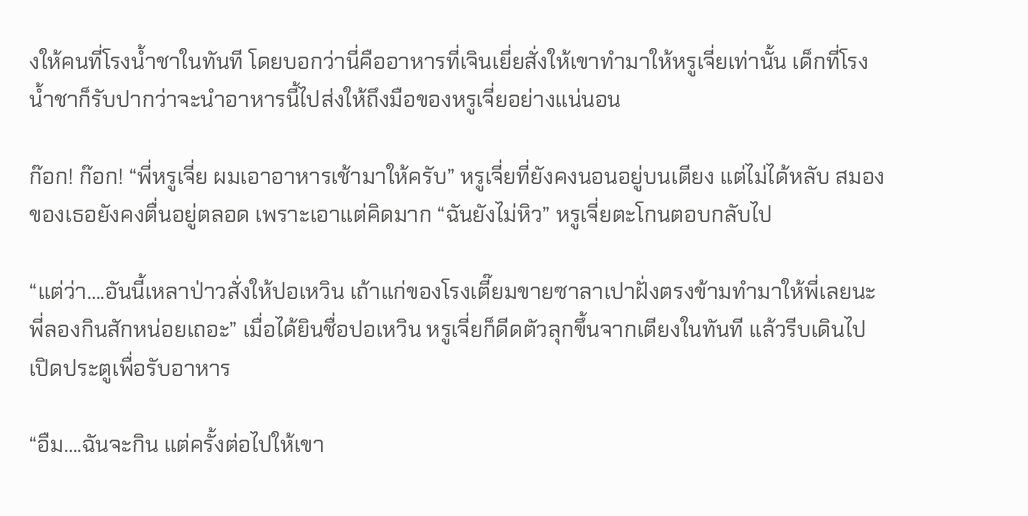งให้คนที่โรงน้ำชาในทันที โดยบอกว่านี่คืออาหารที่เจินเยี่ยสั่งให้เขาทำมาให้หรูเจี่ยเท่านั้น เด็กที่โรงน้ำชาก็รับปากว่าจะนำอาหารนี้ไปส่งให้ถึงมือของหรูเจี่ยอย่างแน่นอน

ก๊อก! ก๊อก! “พี่หรูเจี่ย ผมเอาอาหารเช้ามาให้ครับ” หรูเจี่ยที่ยังคงนอนอยู่บนเตียง แต่ไม่ได้หลับ สมองของเธอยังคงตื่นอยู่ตลอด เพราะเอาแต่คิดมาก “ฉันยังไม่หิว” หรูเจี่ยตะโกนตอบกลับไป

“แต่ว่า….อันนี้เหลาป่าวสั่งให้ปอเหวิน เถ้าแก่ของโรงเตี๊ยมขายซาลาเปาฝั่งตรงข้ามทำมาให้พี่เลยนะ พี่ลองกินสักหน่อยเถอะ” เมื่อได้ยินชื่อปอเหวิน หรูเจี่ยก็ดีดตัวลุกขึ้นจากเตียงในทันที แล้วรีบเดินไปเปิดประตูเพื่อรับอาหาร

“อืม….ฉันจะกิน แต่ครั้งต่อไปให้เขา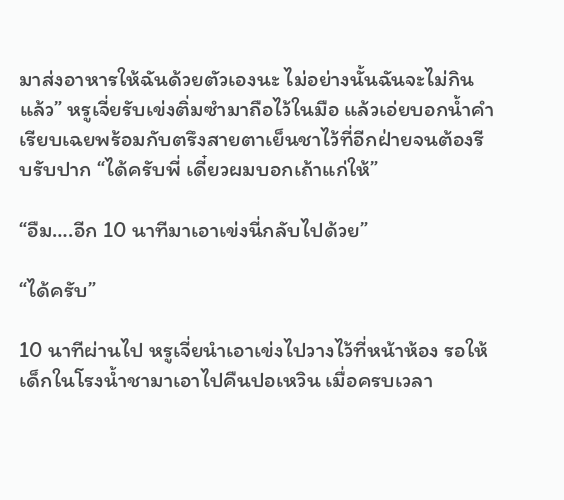มาส่งอาหารให้ฉันด้วยตัวเองนะ ไม่อย่างนั้นฉันจะไม่กินแล้ว” หรูเจี่ยรับเข่งติ่มซำมาถือไว้ในมือ แล้วเอ่ยบอกน้ำคำเรียบเฉยพร้อมกับตรึงสายตาเย็นชาไว้ที่อีกฝ่ายจนต้องรีบรับปาก “ได้ครับพี่ เดี๋ยวผมบอกเถ้าแก่ให้”

“อืม….อีก 10 นาทีมาเอาเข่งนี่กลับไปด้วย”

“ได้ครับ”

10 นาทีผ่านไป หรูเจี่ยนำเอาเข่งไปวางไว้ที่หน้าห้อง รอให้เด็กในโรงน้ำชามาเอาไปคืนปอเหวิน เมื่อครบเวลา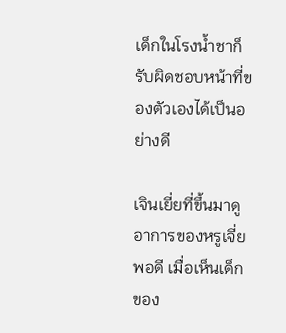เด็กในโรงน้ำชาก็รับผิดชอบหน้าที่ของตัวเองได้เป็นอย่างดี

เจินเยี่ยที่ขึ้นมาดูอาการของหรูเจี่ยพอดี เมื่อเห็นเด็กของ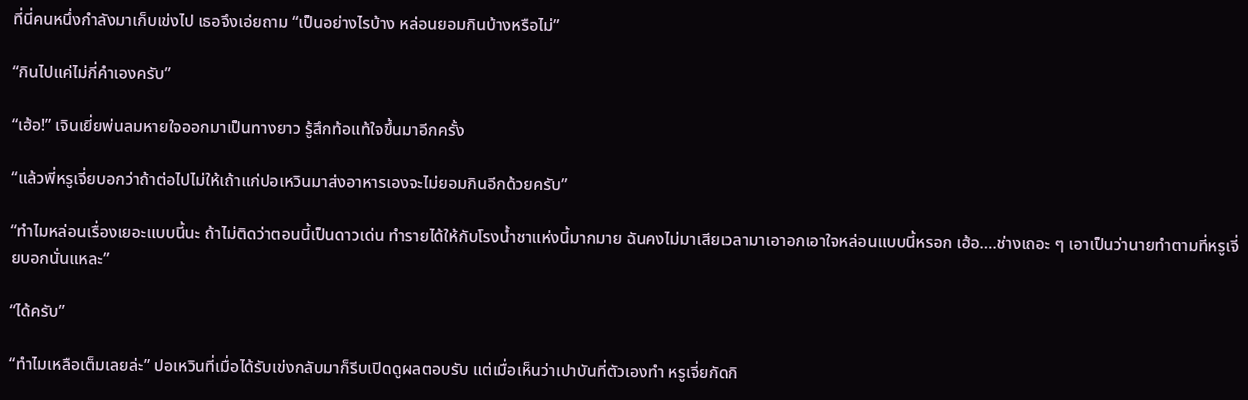ที่นี่คนหนึ่งกำลังมาเก็บเข่งไป เธอจึงเอ่ยถาม “เป็นอย่างไรบ้าง หล่อนยอมกินบ้างหรือไม่”

“กินไปแค่ไม่กี่คำเองครับ”

“เฮ้อ!” เจินเยี่ยพ่นลมหายใจออกมาเป็นทางยาว รู้สึกท้อแท้ใจขึ้นมาอีกครั้ง

“แล้วพี่หรูเจี่ยบอกว่าถ้าต่อไปไม่ให้เถ้าแก่ปอเหวินมาส่งอาหารเองจะไม่ยอมกินอีกด้วยครับ”

“ทำไมหล่อนเรื่องเยอะแบบนี้นะ ถ้าไม่ติดว่าตอนนี้เป็นดาวเด่น ทำรายได้ให้กับโรงน้ำชาแห่งนี้มากมาย ฉันคงไม่มาเสียเวลามาเอาอกเอาใจหล่อนแบบนี้หรอก เฮ้อ….ช่างเถอะ ๆ เอาเป็นว่านายทำตามที่หรูเจี่ยบอกนั่นแหละ”

“ได้ครับ”

“ทำไมเหลือเต็มเลยล่ะ” ปอเหวินที่เมื่อได้รับเข่งกลับมาก็รีบเปิดดูผลตอบรับ แต่เมื่อเห็นว่าเปาบันที่ตัวเองทำ หรูเจี่ยกัดกิ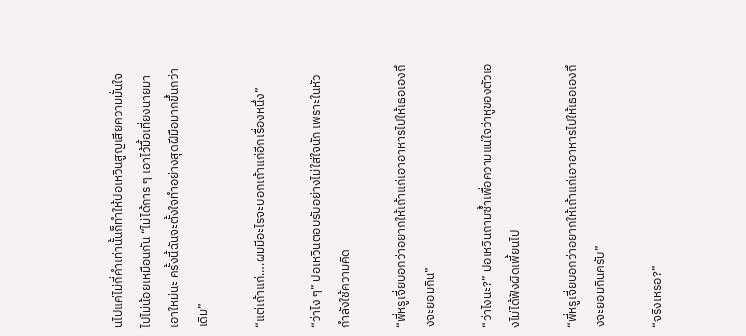นไปแค่ไม่กี่คำเท่านั้นก็ทำให้ปอเหวินสูญเสียความมั่นใจไปไม่น้อยเหมือนกัน “ไม่ได้การ ๆ เอาไว้มื้อเที่ยงนายมาเอาใหม่นะ ครั้งนี้ฉันจะตั้งใจทำอย่างสุดฝีมือมากขึ้นกว่าเดิม”

“แต่เถ้าแก่….ผมมีอะไรจะบอกเถ้าแก่อีกเรื่องหนึ่ง”

“ว่าไง ๆ” ปอเหวินตอบรับอย่างไม่ใส่ใจนัก เพราะในหัวกำลังใช้ความคิด

“พี่หรูเจี่ยบอกว่าอยากให้เถ้าแก่เอาอาหารไปให้เธอเองถึงจะยอมกิน”

“ว่าไงนะ?” ปอเหวินถามซ้ำเพื่อความแน่ใจว่าหูของตัวเองไม่ได้ฟังผิดเพี้ยนไป

“พี่หรูเจี่ยบอกว่าอยากให้เถ้าแก่เอาอาหารไปให้เธอเองถึงจะยอมกินครับ”

“จริงเหรอ?”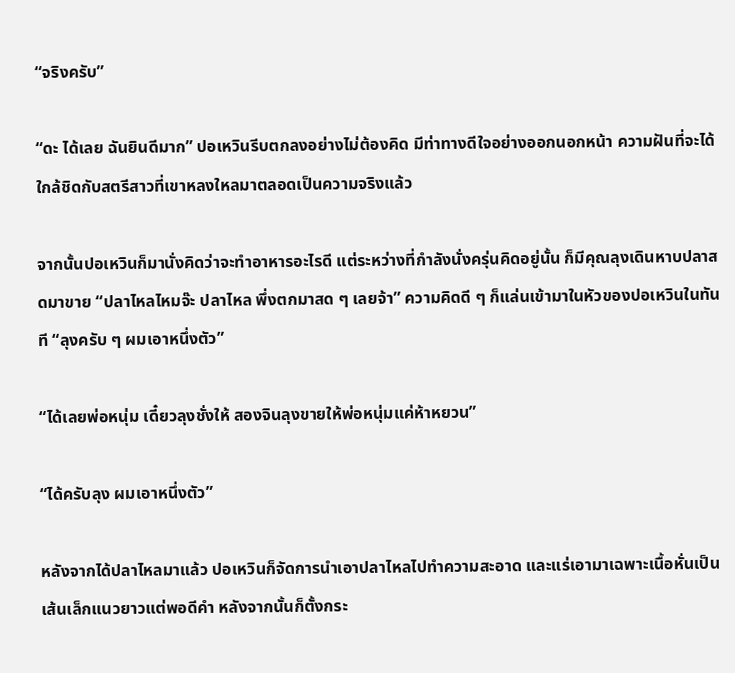“จริงครับ”

“ดะ ได้เลย ฉันยินดีมาก” ปอเหวินรีบตกลงอย่างไม่ต้องคิด มีท่าทางดีใจอย่างออกนอกหน้า ความฝันที่จะได้ใกล้ชิดกับสตรีสาวที่เขาหลงใหลมาตลอดเป็นความจริงแล้ว

จากนั้นปอเหวินก็มานั่งคิดว่าจะทำอาหารอะไรดี แต่ระหว่างที่กำลังนั่งครุ่นคิดอยู่นั้น ก็มีคุณลุงเดินหาบปลาสดมาขาย “ปลาไหลไหมจ๊ะ ปลาไหล พึ่งตกมาสด ๆ เลยจ้า” ความคิดดี ๆ ก็แล่นเข้ามาในหัวของปอเหวินในทันที “ลุงครับ ๆ ผมเอาหนึ่งตัว”

“ได้เลยพ่อหนุ่ม เดี๋ยวลุงชั่งให้ สองจินลุงขายให้พ่อหนุ่มแค่ห้าหยวน”

“ได้ครับลุง ผมเอาหนึ่งตัว”

หลังจากได้ปลาไหลมาแล้ว ปอเหวินก็จัดการนำเอาปลาไหลไปทำความสะอาด และแร่เอามาเฉพาะเนื้อหั่นเป็นเส้นเล็กแนวยาวแต่พอดีคำ หลังจากนั้นก็ตั้งกระ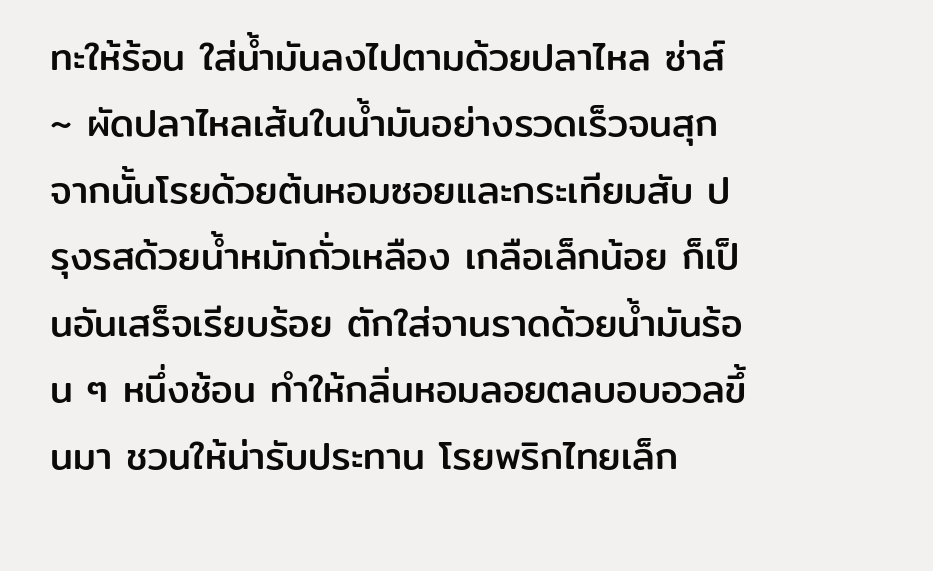ทะให้ร้อน ใส่น้ำมันลงไปตามด้วยปลาไหล ซ่าส์~ ผัดปลาไหลเส้นในน้ำมันอย่างรวดเร็วจนสุก จากนั้นโรยด้วยต้นหอมซอยและกระเทียมสับ ปรุงรสด้วยน้ำหมักถั่วเหลือง เกลือเล็กน้อย ก็เป็นอันเสร็จเรียบร้อย ตักใส่จานราดด้วยน้ำมันร้อน ๆ หนึ่งช้อน ทำให้กลิ่นหอมลอยตลบอบอวลขึ้นมา ชวนให้น่ารับประทาน โรยพริกไทยเล็ก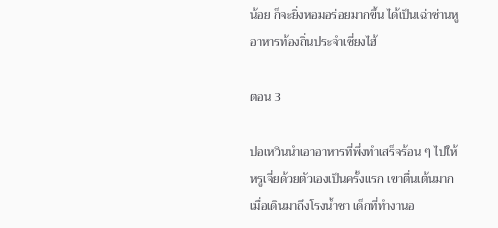น้อย ก็จะยิ่งหอมอร่อยมากขึ้น ได้เป็นเฉ่าซ่านหู อาหารท้องถิ่นประจำเซี่ยงไฮ้

ตอน 3

ปอเหวินนำเอาอาหารที่พึ่งทำเสร็จร้อน ๆ ไปให้หรูเจี่ยด้วยตัวเองเป็นครั้งแรก เขาตื่นเต้นมาก เมื่อเดินมาถึงโรงน้ำชา เด็กที่ทำงานอ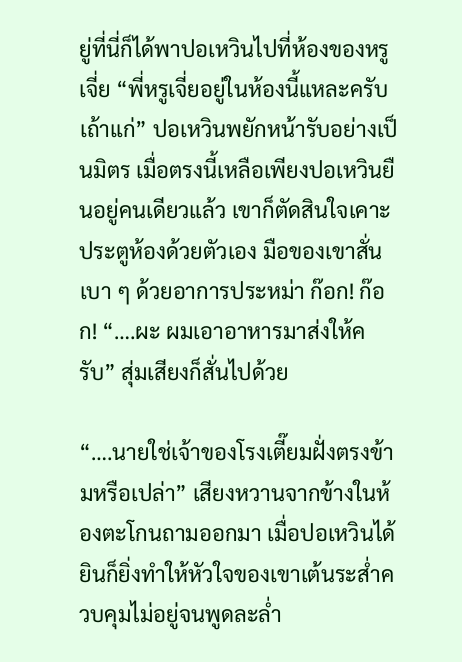ยู่ที่นี่ก็ได้พาปอเหวินไปที่ห้องของหรูเจี่ย “พี่หรูเจี่ยอยู่ในห้องนี้แหละครับเถ้าแก่” ปอเหวินพยักหน้ารับอย่างเป็นมิตร เมื่อตรงนี้เหลือเพียงปอเหวินยืนอยู่คนเดียวแล้ว เขาก็ตัดสินใจเคาะประตูห้องด้วยตัวเอง มือของเขาสั่นเบา ๆ ด้วยอาการประหม่า ก๊อก! ก๊อก! “….ผะ ผมเอาอาหารมาส่งให้ครับ” สุ่มเสียงก็สั่นไปด้วย

“….นายใช่เจ้าของโรงเตี๊ยมฝั่งตรงข้ามหรือเปล่า” เสียงหวานจากข้างในห้องตะโกนถามออกมา เมื่อปอเหวินได้ยินก็ยิ่งทำให้หัวใจของเขาเต้นระส่ำควบคุมไม่อยู่จนพูดละล่ำ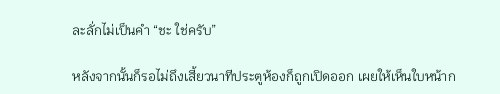ละลั่กไม่เป็นคำ “ชะ ใช่ครับ”

หลังจากนั้นก็รอไม่ถึงเสี้ยวนาทีประตูห้องก็ถูกเปิดออก เผยให้เห็นใบหน้าก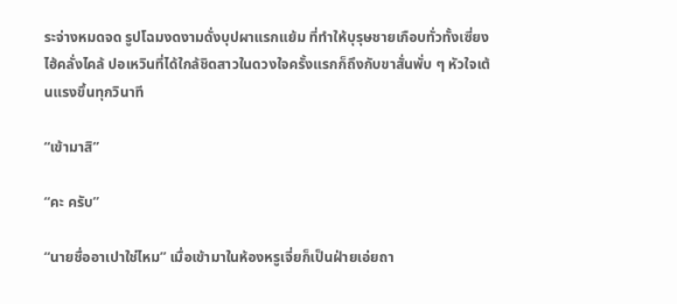ระจ่างหมดจด รูปโฉมงดงามดั่งบุปผาแรกแย้ม ที่ทำให้บุรุษชายเกือบทั่วทั้งเซี่ยงไฮ้คลั่งไคล้ ปอเหวินที่ได้ใกล้ชิดสาวในดวงใจครั้งแรกก็ถึงกับขาสั่นพั่บ ๆ หัวใจเต้นแรงขึ้นทุกวินาที

“เข้ามาสิ”

“คะ ครับ”

“นายชื่ออาเปาใช่ไหม” เมื่อเข้ามาในห้องหรูเจี่ยก็เป็นฝ่ายเอ่ยถา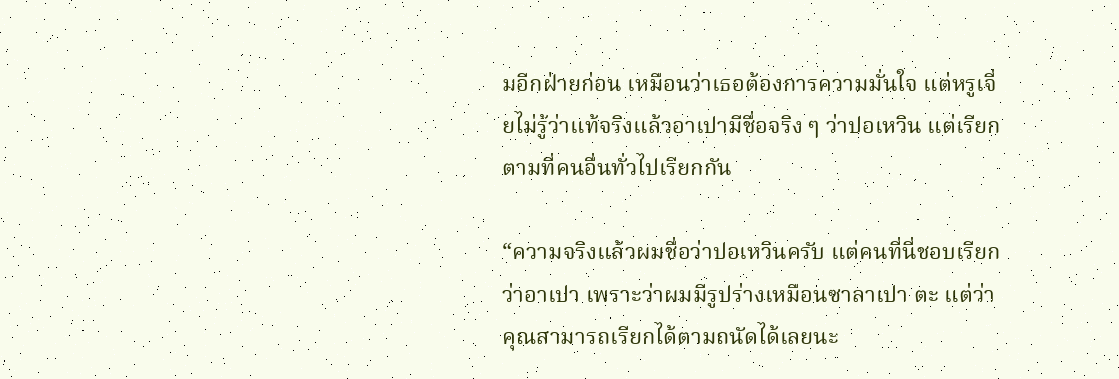มอีกฝ่ายก่อน เหมือนว่าเธอต้องการความมั่นใจ แต่หรูเจี่ยไม่รู้ว่าแท้จริงแล้วอาเปามีชื่อจริง ๆ ว่าปอเหวิน แต่เรียกตามที่คนอื่นทั่วไปเรียกกัน

“ความจริงแล้วผมชื่อว่าปอเหวินครับ แต่คนที่นี่ชอบเรียกว่าอาเปา เพราะว่าผมมีรูปร่างเหมือนซาลาเปา ตะ แต่ว่าคุณสามารถเรียกได้ตามถนัดได้เลยนะ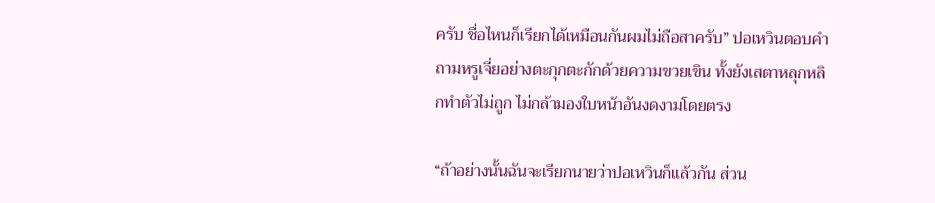ครับ ชื่อไหนก็เรียกได้เหมือนกันผมไม่ถือสาครับ” ปอเหวินตอบคำถามหรูเจี่ยอย่างตะกุกตะกักด้วยความขวยเขิน ทั้งยังเสตาหลุกหลิกทำตัวไม่ถูก ไม่กล้ามองใบหน้าอันงดงามโดยตรง

“ถ้าอย่างนั้นฉันจะเรียกนายว่าปอเหวินก็แล้วกัน ส่วน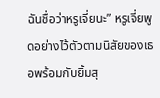ฉันชื่อว่าหรูเจี่ยนะ” หรูเจี่ยพูดอย่างไว้ตัวตามนิสัยของเธอพร้อมกับยิ้มสุ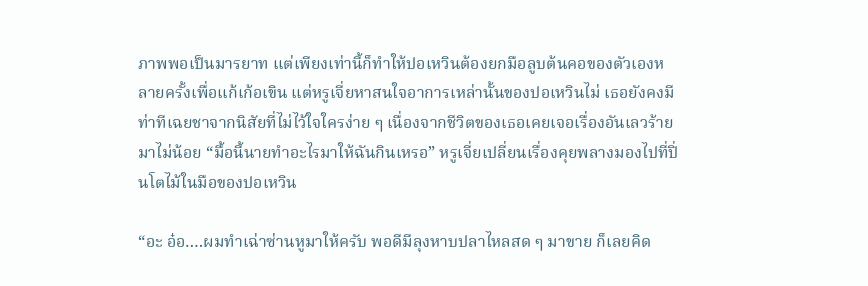ภาพพอเป็นมารยาท แต่เพียงเท่านี้ก็ทำให้ปอเหวินต้องยกมือลูบต้นคอของตัวเองหลายครั้งเพื่อแก้เก้อเขิน แต่หรูเจี่ยหาสนใจอาการเหล่านั้นของปอเหวินไม่ เธอยังคงมีท่าทีเฉยชาจากนิสัยที่ไม่ไว้ใจใครง่าย ๆ เนื่องจากชีวิตของเธอเคยเจอเรื่องอันเลวร้ายมาไม่น้อย “มื้อนี้นายทำอะไรมาให้ฉันกินเหรอ” หรูเจี่ยเปลี่ยนเรื่องคุยพลางมองไปที่ปิ่นโตไม้ในมือของปอเหวิน

“อะ อ๋อ….ผมทำเฉ่าซ่านหูมาให้ครับ พอดีมีลุงหาบปลาไหลสด ๆ มาขาย ก็เลยคิด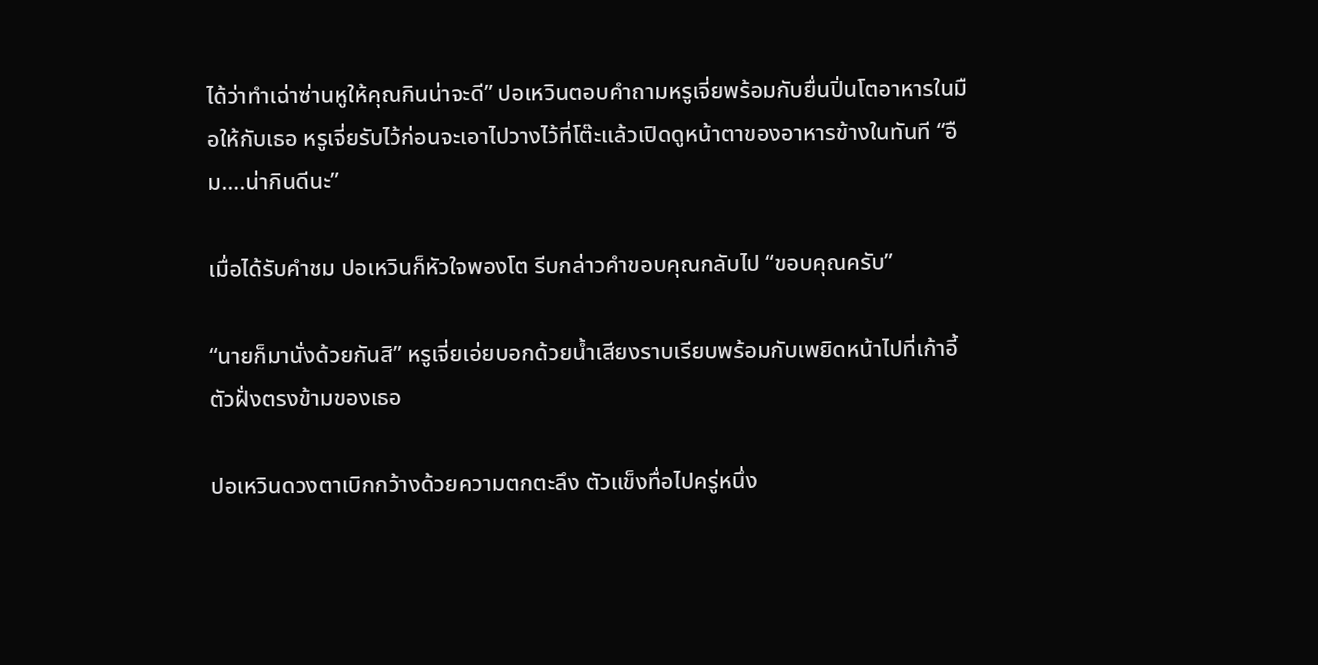ได้ว่าทำเฉ่าซ่านหูให้คุณกินน่าจะดี” ปอเหวินตอบคำถามหรูเจี่ยพร้อมกับยื่นปิ่นโตอาหารในมือให้กับเธอ หรูเจี่ยรับไว้ก่อนจะเอาไปวางไว้ที่โต๊ะแล้วเปิดดูหน้าตาของอาหารข้างในทันที “อืม….น่ากินดีนะ”

เมื่อได้รับคำชม ปอเหวินก็หัวใจพองโต รีบกล่าวคำขอบคุณกลับไป “ขอบคุณครับ”

“นายก็มานั่งด้วยกันสิ” หรูเจี่ยเอ่ยบอกด้วยน้ำเสียงราบเรียบพร้อมกับเพยิดหน้าไปที่เก้าอี้ตัวฝั่งตรงข้ามของเธอ

ปอเหวินดวงตาเบิกกว้างด้วยความตกตะลึง ตัวแข็งทื่อไปครู่หนึ่ง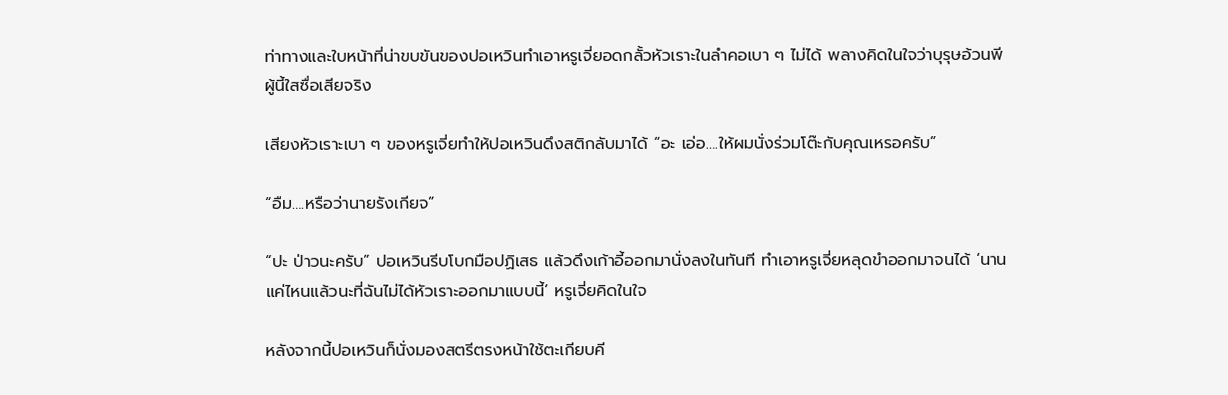ท่าทางและใบหน้าที่น่าขบขันของปอเหวินทำเอาหรูเจี่ยอดกลั้วหัวเราะในลำคอเบา ๆ ไม่ได้ พลางคิดในใจว่าบุรุษอ้วนพีผู้นี้ใสซื่อเสียจริง

เสียงหัวเราะเบา ๆ ของหรูเจี่ยทำให้ปอเหวินดึงสติกลับมาได้ “อะ เอ่อ….ให้ผมนั่งร่วมโต๊ะกับคุณเหรอครับ”

“อืม….หรือว่านายรังเกียจ”

“ปะ ป่าวนะครับ” ปอเหวินรีบโบกมือปฏิเสธ แล้วดึงเก้าอี้ออกมานั่งลงในทันที ทำเอาหรูเจี่ยหลุดขำออกมาจนได้ ‘นานแค่ไหนแล้วนะที่ฉันไม่ได้หัวเราะออกมาแบบนี้’ หรูเจี่ยคิดในใจ

หลังจากนี้ปอเหวินก็นั่งมองสตรีตรงหน้าใช้ตะเกียบคี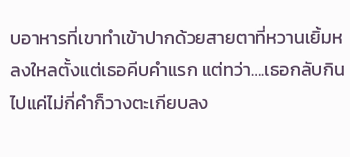บอาหารที่เขาทำเข้าปากด้วยสายตาที่หวานเยิ้มหลงใหลตั้งแต่เธอคีบคำแรก แต่ทว่า….เธอกลับกินไปแค่ไม่กี่คำก็วางตะเกียบลง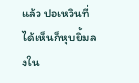แล้ว ปอเหวินที่ได้เห็นก็หุบยิ้มลงใน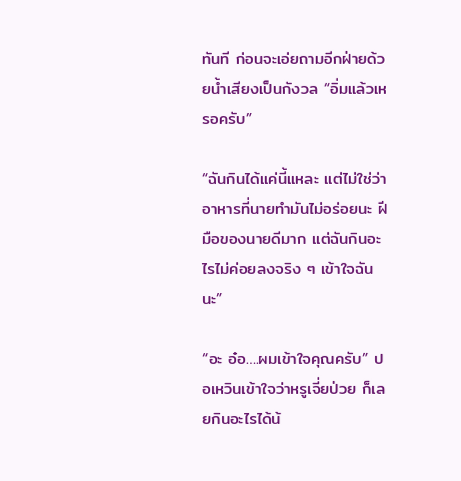ทันที ก่อนจะเอ่ยถามอีกฝ่ายด้วยน้ำเสียงเป็นกังวล “อิ่มแล้วเหรอครับ”

“ฉันกินได้แค่นี้แหละ แต่ไม่ใช่ว่าอาหารที่นายทำมันไม่อร่อยนะ ฝีมือของนายดีมาก แต่ฉันกินอะไรไม่ค่อยลงจริง ๆ เข้าใจฉันนะ”

“อะ อ๋อ….ผมเข้าใจคุณครับ” ปอเหวินเข้าใจว่าหรูเจี่ยป่วย ก็เลยกินอะไรได้น้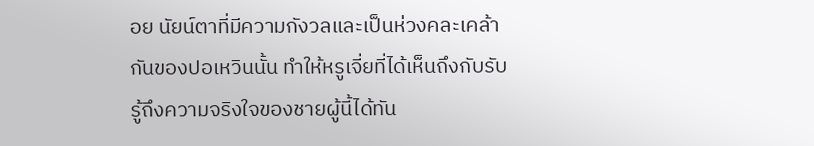อย นัยน์ตาที่มีความกังวลและเป็นห่วงคละเคล้ากันของปอเหวินนั้น ทำให้หรูเจี่ยที่ได้เห็นถึงกับรับรู้ถึงความจริงใจของชายผู้นี้ได้ทัน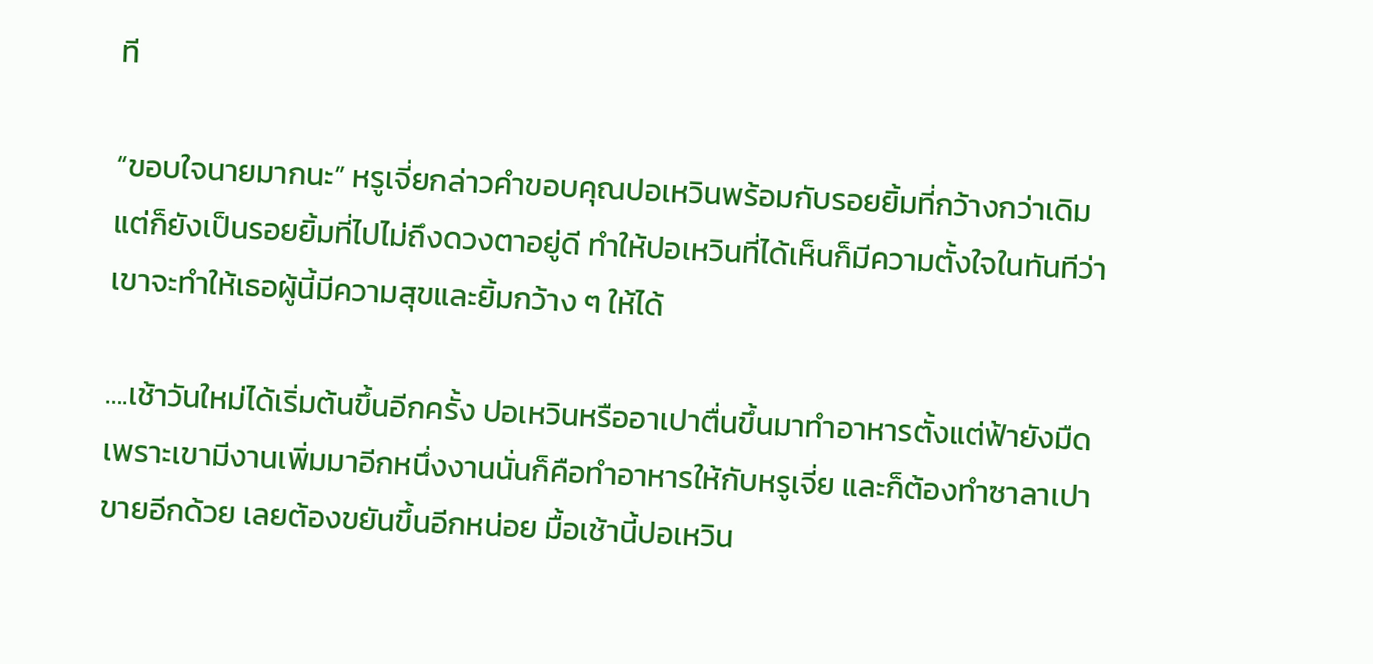ที

“ขอบใจนายมากนะ” หรูเจี่ยกล่าวคำขอบคุณปอเหวินพร้อมกับรอยยิ้มที่กว้างกว่าเดิม แต่ก็ยังเป็นรอยยิ้มที่ไปไม่ถึงดวงตาอยู่ดี ทำให้ปอเหวินที่ได้เห็นก็มีความตั้งใจในทันทีว่าเขาจะทำให้เธอผู้นี้มีความสุขและยิ้มกว้าง ๆ ให้ได้

….เช้าวันใหม่ได้เริ่มต้นขึ้นอีกครั้ง ปอเหวินหรืออาเปาตื่นขึ้นมาทำอาหารตั้งแต่ฟ้ายังมืด เพราะเขามีงานเพิ่มมาอีกหนึ่งงานนั่นก็คือทำอาหารให้กับหรูเจี่ย และก็ต้องทำซาลาเปาขายอีกด้วย เลยต้องขยันขึ้นอีกหน่อย มื้อเช้านี้ปอเหวิน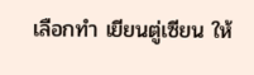เลือกทำ เยียนตู่เซียน ให้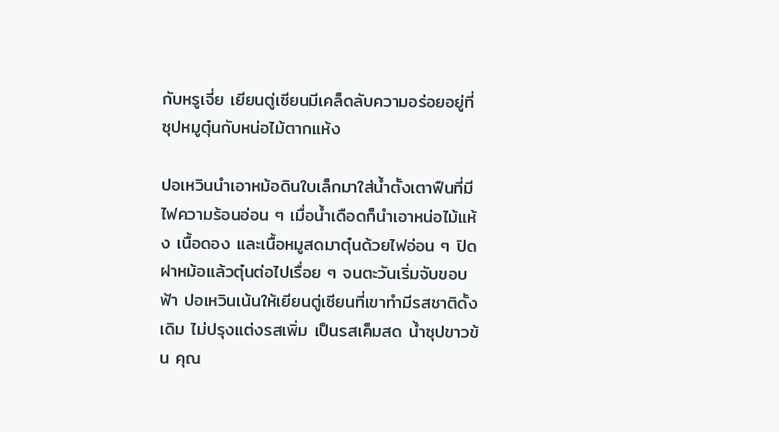กับหรูเจี่ย เยียนตู่เซียนมีเคล็ดลับความอร่อยอยู่ที่ซุปหมูตุ๋นกับหน่อไม้ตากแห้ง

ปอเหวินนำเอาหม้อดินใบเล็กมาใส่น้ำตั้งเตาฟืนที่มีไฟความร้อนอ่อน ๆ เมื่อน้ำเดือดก็นำเอาหน่อไม้แห้ง เนื้อดอง และเนื้อหมูสดมาตุ๋นด้วยไฟอ่อน ๆ ปิดฝาหม้อแล้วตุ๋นต่อไปเรื่อย ๆ จนตะวันเริ่มจับขอบฟ้า ปอเหวินเน้นให้เยียนตู่เซียนที่เขาทำมีรสชาติดั้งเดิม ไม่ปรุงแต่งรสเพิ่ม เป็นรสเค็มสด น้ำซุปขาวข้น คุณ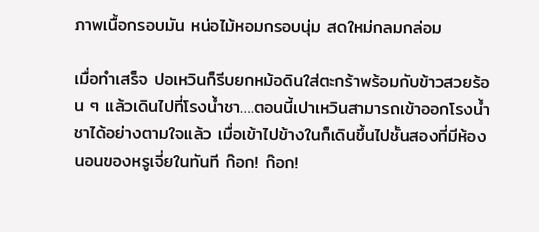ภาพเนื้อกรอบมัน หน่อไม้หอมกรอบนุ่ม สดใหม่กลมกล่อม

เมื่อทำเสร็จ ปอเหวินก็รีบยกหม้อดินใส่ตะกร้าพร้อมกับข้าวสวยร้อน ๆ แล้วเดินไปที่โรงน้ำชา….ตอนนี้เปาเหวินสามารถเข้าออกโรงน้ำชาได้อย่างตามใจแล้ว เมื่อเข้าไปข้างในก็เดินขึ้นไปชั้นสองที่มีห้องนอนของหรูเจี่ยในทันที ก๊อก! ก๊อก!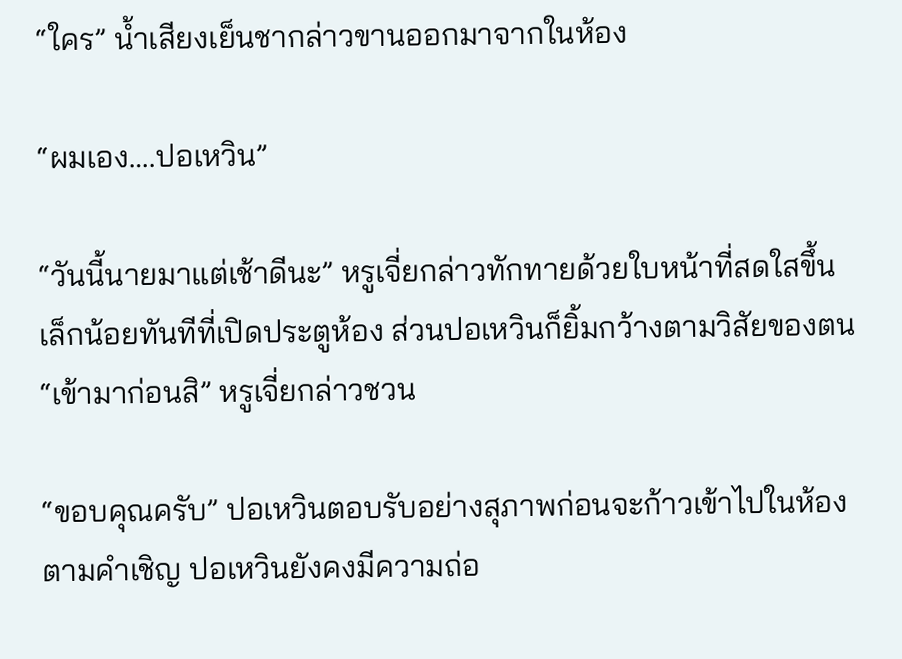“ใคร” น้ำเสียงเย็นชากล่าวขานออกมาจากในห้อง

“ผมเอง….ปอเหวิน”

“วันนี้นายมาแต่เช้าดีนะ” หรูเจี่ยกล่าวทักทายด้วยใบหน้าที่สดใสขึ้นเล็กน้อยทันทีที่เปิดประตูห้อง ส่วนปอเหวินก็ยิ้มกว้างตามวิสัยของตน “เข้ามาก่อนสิ” หรูเจี่ยกล่าวชวน

“ขอบคุณครับ” ปอเหวินตอบรับอย่างสุภาพก่อนจะก้าวเข้าไปในห้องตามคำเชิญ ปอเหวินยังคงมีความถ่อ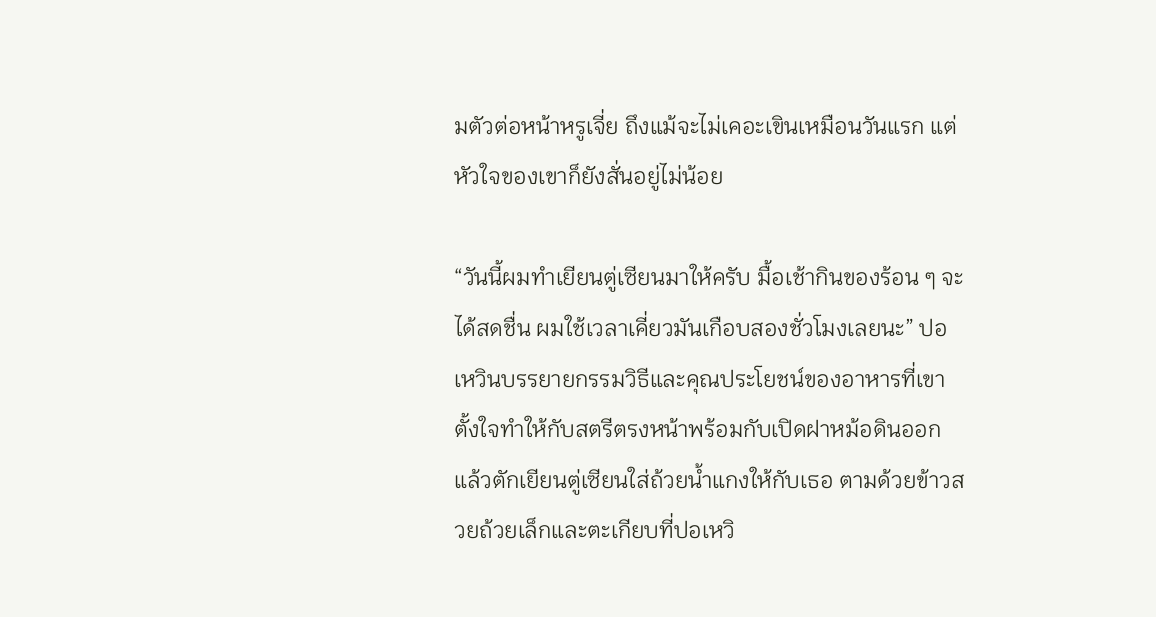มตัวต่อหน้าหรูเจี่ย ถึงแม้จะไม่เคอะเขินเหมือนวันแรก แต่หัวใจของเขาก็ยังสั่นอยู่ไม่น้อย

“วันนี้ผมทำเยียนตู่เซียนมาให้ครับ มื้อเช้ากินของร้อน ๆ จะได้สดชื่น ผมใช้เวลาเคี่ยวมันเกือบสองชั่วโมงเลยนะ” ปอเหวินบรรยายกรรมวิธีและคุณประโยชน์ของอาหารที่เขาตั้งใจทำให้กับสตรีตรงหน้าพร้อมกับเปิดฝาหม้อดินออก แล้วตักเยียนตู่เซียนใส่ถ้วยน้ำแกงให้กับเธอ ตามด้วยข้าวสวยถ้วยเล็กและตะเกียบที่ปอเหวิ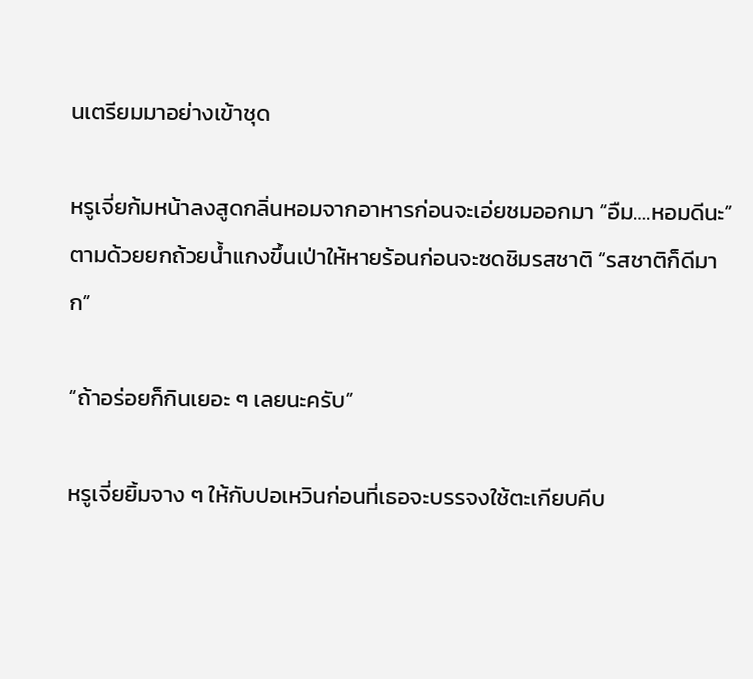นเตรียมมาอย่างเข้าชุด

หรูเจี่ยก้มหน้าลงสูดกลิ่นหอมจากอาหารก่อนจะเอ่ยชมออกมา “อืม….หอมดีนะ” ตามด้วยยกถ้วยน้ำแกงขึ้นเป่าให้หายร้อนก่อนจะซดชิมรสชาติ “รสชาติก็ดีมาก”

“ถ้าอร่อยก็กินเยอะ ๆ เลยนะครับ”

หรูเจี่ยยิ้มจาง ๆ ให้กับปอเหวินก่อนที่เธอจะบรรจงใช้ตะเกียบคีบ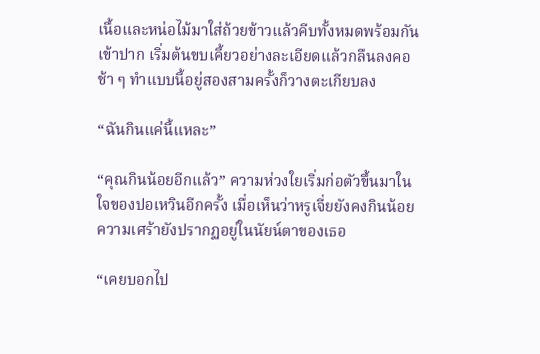เนื้อและหน่อไม้มาใส่ถ้วยข้าวแล้วคีบทั้งหมดพร้อมกันเข้าปาก เริ่มต้นขบเคี้ยวอย่างละเอียดแล้วกลืนลงคอช้า ๆ ทำแบบนี้อยู่สองสามครั้งก็วางตะเกียบลง

“ฉันกินแค่นี้แหละ”

“คุณกินน้อยอีกแล้ว” ความห่วงใยเริ่มก่อตัวขึ้นมาในใจของปอเหวินอีกครั้ง เมื่อเห็นว่าหรูเจี่ยยังคงกินน้อย ความเศร้ายังปรากฏอยู่ในนัยน์ตาของเธอ

“เคยบอกไป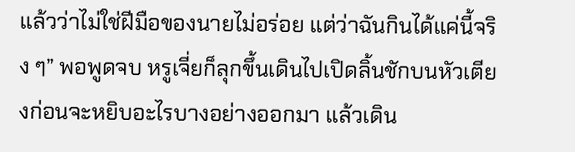แล้วว่าไม่ใช่ฝีมือของนายไม่อร่อย แต่ว่าฉันกินได้แค่นี้จริง ๆ” พอพูดจบ หรูเจี่ยก็ลุกขึ้นเดินไปเปิดลิ้นชักบนหัวเตียงก่อนจะหยิบอะไรบางอย่างออกมา แล้วเดิน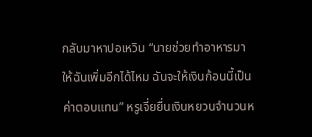กลับมาหาปอเหวิน “นายช่วยทำอาหารมาให้ฉันเพิ่มอีกได้ไหม ฉันจะให้เงินก้อนนี้เป็นค่าตอบแทน” หรูเจี่ยยื่นเงินหยวนจำนวนห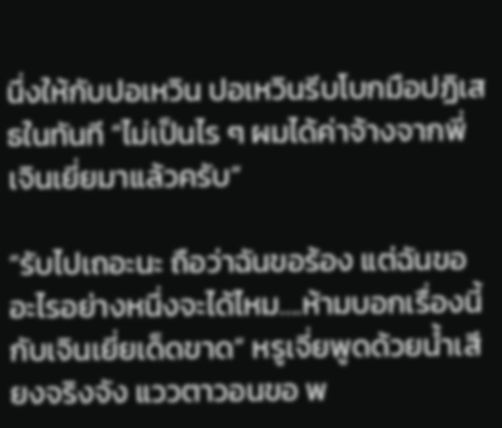นึ่งให้กับปอเหวิน ปอเหวินรีบโบกมือปฏิเสธในทันที “ไม่เป็นไร ๆ ผมได้ค่าจ้างจากพี่เจินเยี่ยมาแล้วครับ”

“รับไปเถอะนะ ถือว่าฉันขอร้อง แต่ฉันขออะไรอย่างหนึ่งจะได้ไหม….ห้ามบอกเรื่องนี้กับเจินเยี่ยเด็ดขาด” หรูเจี่ยพูดด้วยน้ำเสียงจริงจัง แววตาวอนขอ พ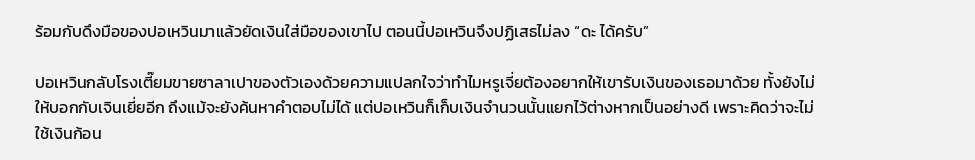ร้อมกับดึงมือของปอเหวินมาแล้วยัดเงินใส่มือของเขาไป ตอนนี้ปอเหวินจึงปฏิเสธไม่ลง “ดะ ได้ครับ”

ปอเหวินกลับโรงเตี๊ยมขายซาลาเปาของตัวเองด้วยความแปลกใจว่าทำไมหรูเจี่ยต้องอยากให้เขารับเงินของเธอมาด้วย ทั้งยังไม่ให้บอกกับเจินเยี่ยอีก ถึงแม้จะยังค้นหาคำตอบไม่ได้ แต่ปอเหวินก็เก็บเงินจำนวนนั้นแยกไว้ต่างหากเป็นอย่างดี เพราะคิดว่าจะไม่ใช้เงินก้อน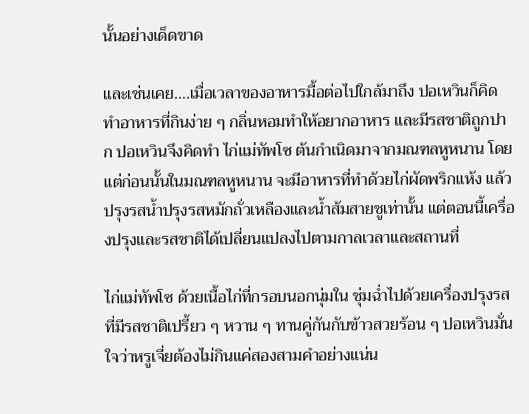นั้นอย่างเด็ดขาด

และเช่นเคย….เมื่อเวลาของอาหารมื้อต่อไปใกล้มาถึง ปอเหวินก็คิดทำอาหารที่กินง่าย ๆ กลิ่นหอมทำให้อยากอาหาร และมีรสชาติถูกปาก ปอเหวินจึงคิดทำ ไก่แม่ทัพโซ ต้นกำเนิดมาจากมณฑลหูหนาน โดยแต่ก่อนนั้นในมณฑลหูหนาน จะมีอาหารที่ทำด้วยไก่ผัดพริกแห้ง แล้วปรุงรสน้ำปรุงรสหมักถั่วเหลืองและน้ำส้มสายชูเท่านั้น แต่ตอนนี้เครื่องปรุงและรสชาติได้เปลี่ยนแปลงไปตามกาลเวลาและสถานที่

ไก่แม่ทัพโซ ด้วยเนื้อไก่ที่กรอบนอกนุ่มใน ชุ่มฉ่ำไปด้วยเครื่องปรุงรสที่มีรสชาติเปรี้ยว ๆ หวาน ๆ ทานคู่กันกับข้าวสวยร้อน ๆ ปอเหวินมั่นใจว่าหรูเจี่ยต้องไม่กินแค่สองสามคำอย่างแน่น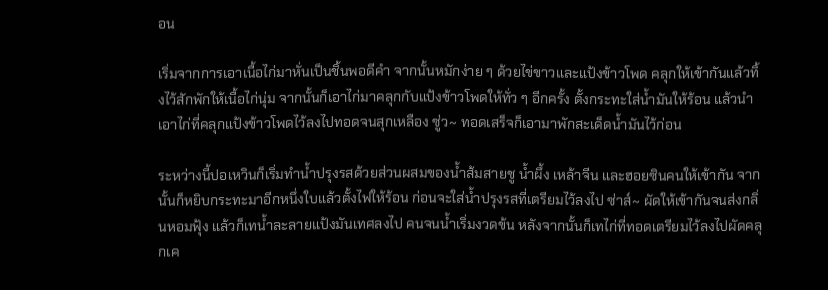อน

เริ่มจากการเอาเนื้อไก่มาหั่นเป็นชิ้นพอดีคำ จากนั้นหมักง่าย ๆ ด้วยไข่ขาวและแป้งข้าวโพด คลุกให้เข้ากันแล้วทิ้งไว้สักพักให้เนื้อไก่นุ่ม จากนั้นก็เอาไก่มาคลุกกับแป้งข้าวโพดให้ทั่ว ๆ อีกครั้ง ตั้งกระทะใส่น้ำมันให้ร้อน แล้วนำเอาไก่ที่คลุกแป้งข้าวโพดไว้ลงไปทอดจนสุกเหลือง ซู่ว~ ทอดเสร็จก็เอามาพักสะเด็ดน้ำมันไว้ก่อน

ระหว่างนี้ปอเหวินก็เริ่มทำน้ำปรุงรสด้วยส่วนผสมของน้ำส้มสายชู น้ำผึ้ง เหล้าจีน และฮอยซินคนให้เข้ากัน จากนั้นก็หยิบกระทะมาอีกหนึ่งใบแล้วตั้งไฟให้ร้อน ก่อนจะใส่น้ำปรุงรสที่เตรียมไว้ลงไป ซ่าส์~ ผัดให้เข้ากันจนส่งกลิ่นหอมฟุ้ง แล้วก็เทน้ำละลายแป้งมันเทศลงไป คนจนน้ำเริ่มงวดข้น หลังจากนั้นก็เทไก่ที่ทอดเตรียมไว้ลงไปผัดคลุกเค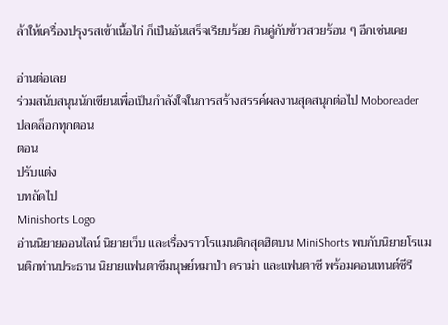ล้าให้เครื่องปรุงรสเข้าเนื้อไก่ ก็เป็นอันเสร็จเรียบร้อย กินคู่กับข้าวสวยร้อน ๆ อีกเช่นเคย

อ่านต่อเลย
ร่วมสนับสนุนนักเขียนเพื่อเป็นกำลังใจในการสร้างสรรค์ผลงานสุดสนุกต่อไป Moboreader
ปลดล็อกทุกตอน
ตอน
ปรับแต่ง
บทถัดไป
Minishorts Logo
อ่านนิยายออนไลน์ นิยายเว็บ และเรื่องราวโรแมนติกสุดฮิตบน MiniShorts พบกับนิยายโรแมนติกท่านประธาน นิยายแฟนตาซีมนุษย์หมาป่า ดราม่า และแฟนตาซี พร้อมคอนเทนต์ซีรี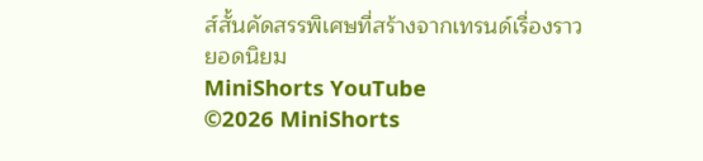ส์สั้นคัดสรรพิเศษที่สร้างจากเทรนด์เรื่องราวยอดนิยม
MiniShorts YouTube
©2026 MiniShorts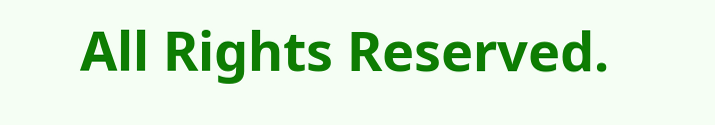All Rights Reserved.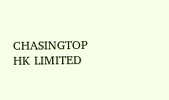CHASINGTOP HK LIMITED